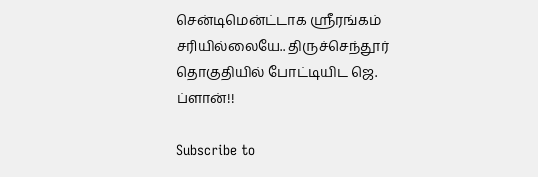சென்டிமென்ட்டாக ஸ்ரீரங்கம் சரியில்லையே.. திருச்செந்தூர் தொகுதியில் போட்டியிட ஜெ. ப்ளான்!!

Subscribe to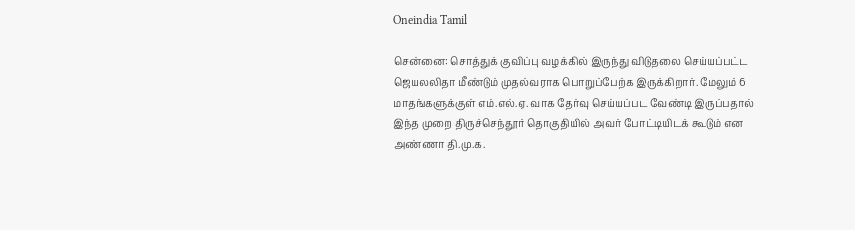Oneindia Tamil

சென்னை: சொத்துக் குவிப்பு வழக்கில் இருந்து விடுதலை செய்யப்பட்ட ஜெயலலிதா மீண்டும் முதல்வராக பொறுப்பேற்க இருக்கிறார். மேலும் 6 மாதங்களுக்குள் எம்.எல்.ஏ. வாக தேர்வு செய்யப்பட வேண்டி இருப்பதால் இந்த முறை திருச்செந்தூர் தொகுதியில் அவர் போட்டியிடக் கூடும் என அண்ணா தி.மு.க.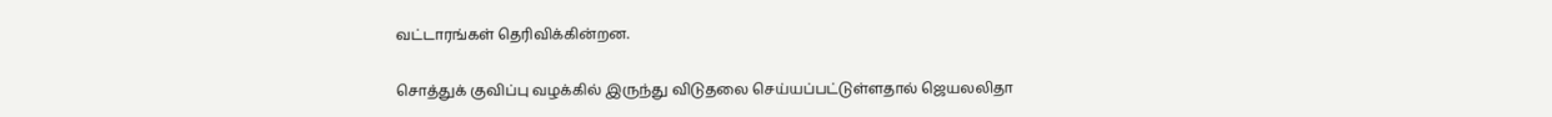வட்டாரங்கள் தெரிவிக்கின்றன.

சொத்துக் குவிப்பு வழக்கில் இருந்து விடுதலை செய்யப்பட்டுள்ளதால் ஜெயலலிதா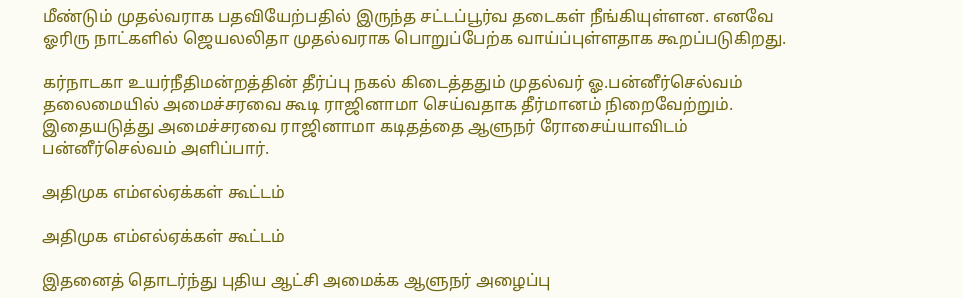மீண்டும் முதல்வராக பதவியேற்பதில் இருந்த சட்டப்பூர்வ தடைகள் நீங்கியுள்ளன. எனவே ஓரிரு நாட்களில் ஜெயலலிதா முதல்வராக பொறுப்பேற்க வாய்ப்புள்ளதாக கூறப்படுகிறது.

கர்நாடகா உயர்நீதிமன்றத்தின் தீர்ப்பு நகல் கிடைத்ததும் முதல்வர் ஓ.பன்னீர்செல்வம் தலைமையில் அமைச்சரவை கூடி ராஜினாமா செய்வதாக தீர்மானம் நிறைவேற்றும். இதையடுத்து அமைச்சரவை ராஜினாமா கடிதத்தை ஆளுநர் ரோசைய்யாவிடம் பன்னீர்செல்வம் அளிப்பார்.

அதிமுக எம்எல்ஏக்கள் கூட்டம்

அதிமுக எம்எல்ஏக்கள் கூட்டம்

இதனைத் தொடர்ந்து புதிய ஆட்சி அமைக்க ஆளுநர் அழைப்பு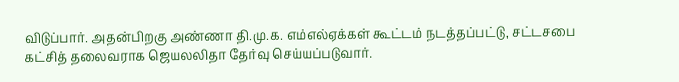விடுப்பார். அதன்பிறகு அண்ணா தி.மு.க. எம்எல்ஏக்கள் கூட்டம் நடத்தப்பட்டு, சட்டசபை கட்சித் தலைவராக ஜெயலலிதா தேர்வு செய்யப்படுவார்.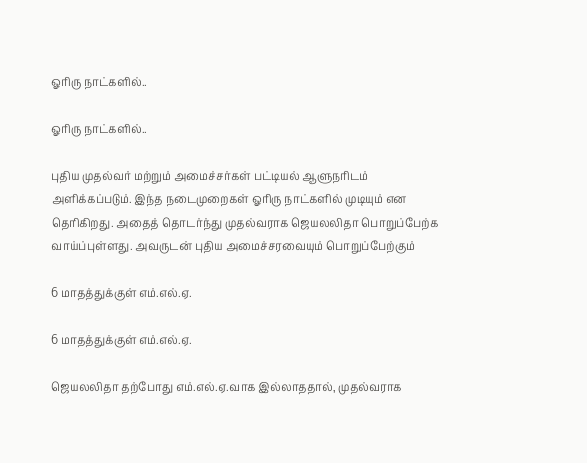ஓரிரு நாட்களில்..

ஓரிரு நாட்களில்..

புதிய முதல்வர் மற்றும் அமைச்சர்கள் பட்டியல் ஆளுநரிடம் அளிக்கப்படும். இந்த நடைமுறைகள் ஓரிரு நாட்களில் முடியும் என தெரிகிறது. அதைத் தொடர்ந்து முதல்வராக ஜெயலலிதா பொறுப்பேற்க வாய்ப்புள்ளது. அவருடன் புதிய அமைச்சரவையும் பொறுப்பேற்கும்

6 மாதத்துக்குள் எம்.எல்.ஏ.

6 மாதத்துக்குள் எம்.எல்.ஏ.

ஜெயலலிதா தற்போது எம்.எல்.ஏ.வாக இல்லாததால், முதல்வராக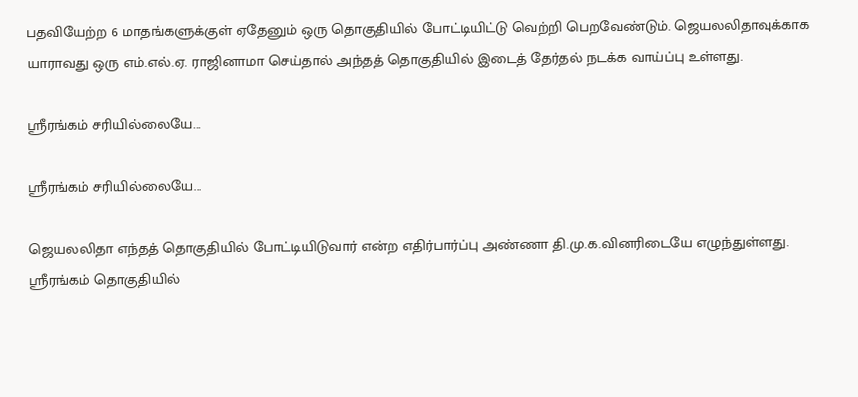பதவியேற்ற 6 மாதங்களுக்குள் ஏதேனும் ஒரு தொகுதியில் போட்டியிட்டு வெற்றி பெறவேண்டும். ஜெயலலிதாவுக்காக யாராவது ஒரு எம்.எல்.ஏ. ராஜினாமா செய்தால் அந்தத் தொகுதியில் இடைத் தேர்தல் நடக்க வாய்ப்பு உள்ளது.

ஸ்ரீரங்கம் சரியில்லையே...

ஸ்ரீரங்கம் சரியில்லையே...

ஜெயலலிதா எந்தத் தொகுதியில் போட்டியிடுவார் என்ற எதிர்பார்ப்பு அண்ணா தி.மு.க.வினரிடையே எழுந்துள்ளது. ஸ்ரீரங்கம் தொகுதியில்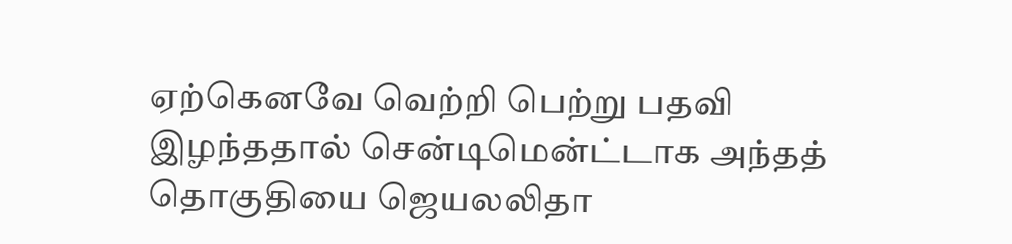ஏற்கெனவே வெற்றி பெற்று பதவி இழந்ததால் சென்டிமென்ட்டாக அந்தத் தொகுதியை ஜெயலலிதா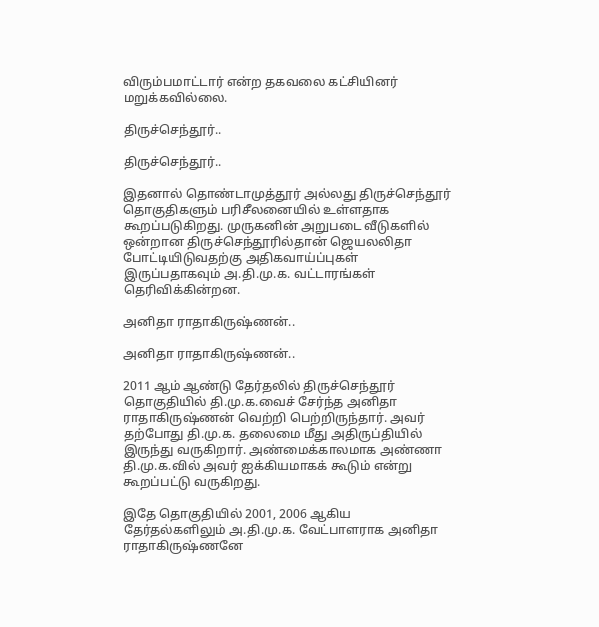விரும்பமாட்டார் என்ற தகவலை கட்சியினர் மறுக்கவில்லை.

திருச்செந்தூர்..

திருச்செந்தூர்..

இதனால் தொண்டாமுத்தூர் அல்லது திருச்செந்தூர் தொகுதிகளும் பரிசீலனையில் உள்ளதாக கூறப்படுகிறது. முருகனின் அறுபடை வீடுகளில் ஒன்றான திருச்செந்தூரில்தான் ஜெயலலிதா போட்டியிடுவதற்கு அதிகவாய்ப்புகள் இருப்பதாகவும் அ.தி.மு.க. வட்டாரங்கள் தெரிவிக்கின்றன.

அனிதா ராதாகிருஷ்ணன்..

அனிதா ராதாகிருஷ்ணன்..

2011 ஆம் ஆண்டு தேர்தலில் திருச்செந்தூர் தொகுதியில் தி.மு.க.வைச் சேர்ந்த அனிதா ராதாகிருஷ்ணன் வெற்றி பெற்றிருந்தார். அவர் தற்போது தி.மு.க. தலைமை மீது அதிருப்தியில் இருந்து வருகிறார். அண்மைக்காலமாக அண்ணா தி.மு.க.வில் அவர் ஐக்கியமாகக் கூடும் என்று கூறப்பட்டு வருகிறது.

இதே தொகுதியில் 2001, 2006 ஆகிய தேர்தல்களிலும் அ.தி.மு.க. வேட்பாளராக அனிதா ராதாகிருஷ்ணனே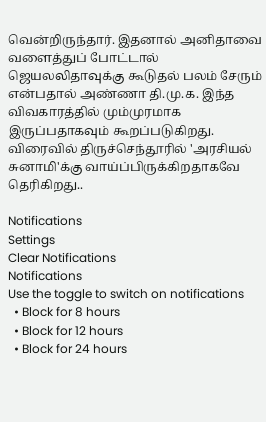வென்றிருந்தார். இதனால் அனிதாவை வளைத்துப் போட்டால் ஜெயலலிதாவுக்கு கூடுதல் பலம் சேரும் என்பதால் அண்ணா தி.மு.க. இந்த விவகாரத்தில் மும்முரமாக இருப்பதாகவும் கூறப்படுகிறது. விரைவில் திருச்செந்தூரில் 'அரசியல் சுனாமி'க்கு வாய்ப்பிருக்கிறதாகவே தெரிகிறது..

Notifications
Settings
Clear Notifications
Notifications
Use the toggle to switch on notifications
  • Block for 8 hours
  • Block for 12 hours
  • Block for 24 hours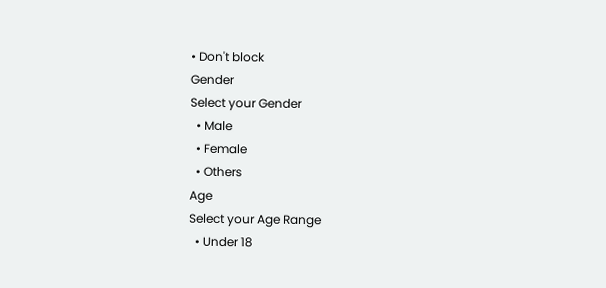• Don't block
Gender
Select your Gender
  • Male
  • Female
  • Others
Age
Select your Age Range
  • Under 18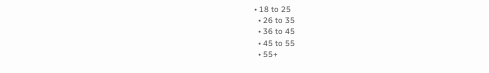• 18 to 25
  • 26 to 35
  • 36 to 45
  • 45 to 55
  • 55+